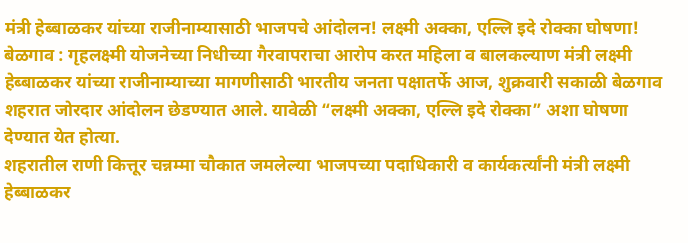मंत्री हेब्बाळकर यांच्या राजीनाम्यासाठी भाजपचे आंदोलन! लक्ष्मी अक्का, एल्लि इदे रोक्का घोषणा!
बेळगाव : गृहलक्ष्मी योजनेच्या निधीच्या गैरवापराचा आरोप करत महिला व बालकल्याण मंत्री लक्ष्मी हेब्बाळकर यांच्या राजीनाम्याच्या मागणीसाठी भारतीय जनता पक्षातर्फे आज, शुक्रवारी सकाळी बेळगाव शहरात जोरदार आंदोलन छेडण्यात आले. यावेळी “लक्ष्मी अक्का, एल्लि इदे रोक्का” अशा घोषणा देण्यात येत होत्या.
शहरातील राणी कित्तूर चन्नम्मा चौकात जमलेल्या भाजपच्या पदाधिकारी व कार्यकर्त्यांनी मंत्री लक्ष्मी हेब्बाळकर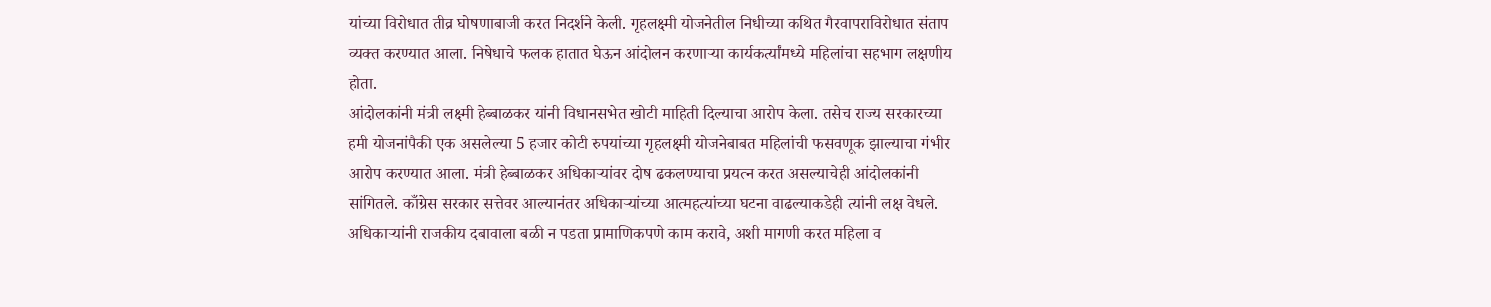यांच्या विरोधात तीव्र घोषणाबाजी करत निदर्शने केली. गृहलक्ष्मी योजनेतील निधीच्या कथित गैरवापराविरोधात संताप व्यक्त करण्यात आला. निषेधाचे फलक हातात घेऊन आंदोलन करणाऱ्या कार्यकर्त्यांमध्ये महिलांचा सहभाग लक्षणीय होता.
आंदोलकांनी मंत्री लक्ष्मी हेब्बाळकर यांनी विधानसभेत खोटी माहिती दिल्याचा आरोप केला. तसेच राज्य सरकारच्या हमी योजनांपैकी एक असलेल्या 5 हजार कोटी रुपयांच्या गृहलक्ष्मी योजनेबाबत महिलांची फसवणूक झाल्याचा गंभीर आरोप करण्यात आला. मंत्री हेब्बाळकर अधिकाऱ्यांवर दोष ढकलण्याचा प्रयत्न करत असल्याचेही आंदोलकांनी सांगितले. काँग्रेस सरकार सत्तेवर आल्यानंतर अधिकाऱ्यांच्या आत्महत्यांच्या घटना वाढल्याकडेही त्यांनी लक्ष वेधले.
अधिकाऱ्यांनी राजकीय दबावाला बळी न पडता प्रामाणिकपणे काम करावे, अशी मागणी करत महिला व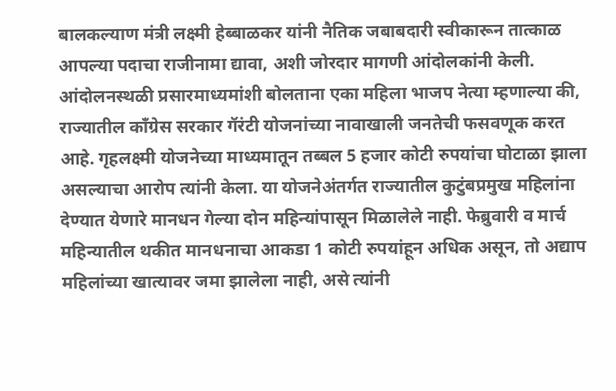बालकल्याण मंत्री लक्ष्मी हेब्बाळकर यांनी नैतिक जबाबदारी स्वीकारून तात्काळ आपल्या पदाचा राजीनामा द्यावा, अशी जोरदार मागणी आंदोलकांनी केली.
आंदोलनस्थळी प्रसारमाध्यमांशी बोलताना एका महिला भाजप नेत्या म्हणाल्या की, राज्यातील काँग्रेस सरकार गॅरंटी योजनांच्या नावाखाली जनतेची फसवणूक करत आहे. गृहलक्ष्मी योजनेच्या माध्यमातून तब्बल 5 हजार कोटी रुपयांचा घोटाळा झाला असल्याचा आरोप त्यांनी केला. या योजनेअंतर्गत राज्यातील कुटुंबप्रमुख महिलांना देण्यात येणारे मानधन गेल्या दोन महिन्यांपासून मिळालेले नाही. फेब्रुवारी व मार्च महिन्यातील थकीत मानधनाचा आकडा 1 कोटी रुपयांहून अधिक असून, तो अद्याप महिलांच्या खात्यावर जमा झालेला नाही, असे त्यांनी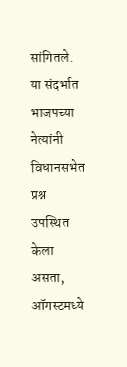सांगितले.
या संदर्भात भाजपच्या नेत्यांनी विधानसभेत प्रश्न उपस्थित केला असता, ऑगस्टमध्ये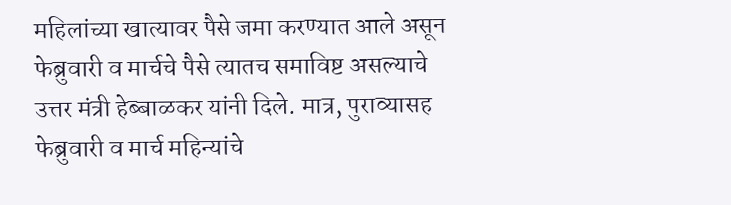महिलांच्या खात्यावर पैसे जमा करण्यात आले असून फेब्रुवारी व मार्चचे पैसे त्यातच समाविष्ट असल्याचे उत्तर मंत्री हेब्बाळकर यांनी दिले. मात्र, पुराव्यासह फेब्रुवारी व मार्च महिन्यांचे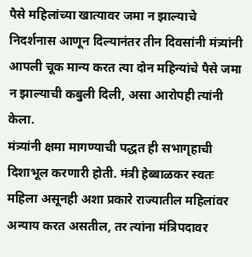पैसे महिलांच्या खात्यावर जमा न झाल्याचे निदर्शनास आणून दिल्यानंतर तीन दिवसांनी मंत्र्यांनी आपली चूक मान्य करत त्या दोन महिन्यांचे पैसे जमा न झाल्याची कबुली दिली, असा आरोपही त्यांनी केला.
मंत्र्यांनी क्षमा मागण्याची पद्धत ही सभागृहाची दिशाभूल करणारी होती. मंत्री हेब्बाळकर स्वतः महिला असूनही अशा प्रकारे राज्यातील महिलांवर अन्याय करत असतील, तर त्यांना मंत्रिपदावर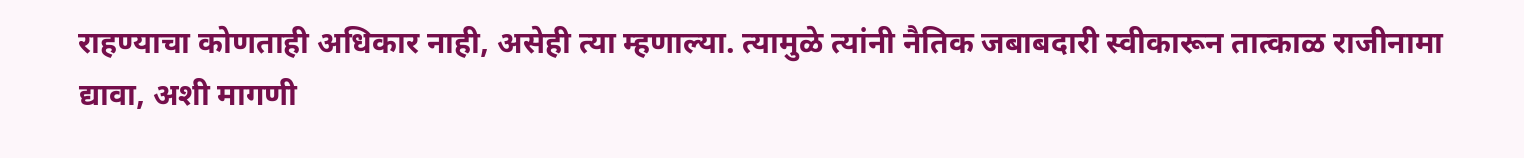राहण्याचा कोणताही अधिकार नाही, असेही त्या म्हणाल्या. त्यामुळे त्यांनी नैतिक जबाबदारी स्वीकारून तात्काळ राजीनामा द्यावा, अशी मागणी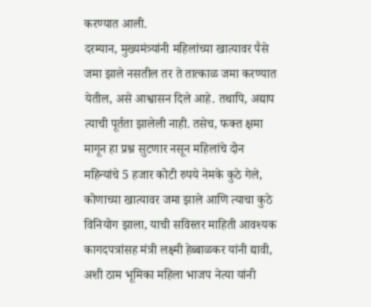करण्यात आली.
दरम्यान, मुख्यमंत्र्यांनी महिलांच्या खात्यावर पैसे जमा झाले नसतील तर ते तात्काळ जमा करण्यात येतील, असे आश्वासन दिले आहे. तथापि, अद्याप त्याची पूर्तता झालेली नाही. तसेच, फक्त क्षमा मागून हा प्रश्न सुटणार नसून महिलांचे दोन महिन्यांचे 5 हजार कोटी रुपये नेमके कुठे गेले, कोणाच्या खात्यावर जमा झाले आणि त्याचा कुठे विनियोग झाला, याची सविस्तर माहिती आवश्यक कागदपत्रांसह मंत्री लक्ष्मी हेब्बाळकर यांनी द्यावी, अशी ठाम भूमिका महिला भाजप नेत्या यांनी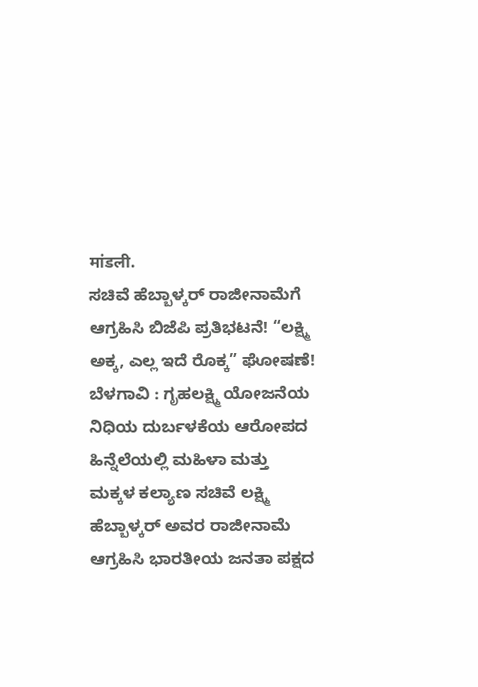मांडली.
ಸಚಿವೆ ಹೆಬ್ಬಾಳ್ಕರ್ ರಾಜೀನಾಮೆಗೆ ಆಗ್ರಹಿಸಿ ಬಿಜೆಪಿ ಪ್ರತಿಭಟನೆ! “ಲಕ್ಷ್ಮಿ ಅಕ್ಕ, ಎಲ್ಲ ಇದೆ ರೊಕ್ಕ” ಘೋಷಣೆ!
ಬೆಳಗಾವಿ : ಗೃಹಲಕ್ಷ್ಮಿ ಯೋಜನೆಯ ನಿಧಿಯ ದುರ್ಬಳಕೆಯ ಆರೋಪದ ಹಿನ್ನೆಲೆಯಲ್ಲಿ ಮಹಿಳಾ ಮತ್ತು ಮಕ್ಕಳ ಕಲ್ಯಾಣ ಸಚಿವೆ ಲಕ್ಷ್ಮಿ ಹೆಬ್ಬಾಳ್ಕರ್ ಅವರ ರಾಜೀನಾಮೆ ಆಗ್ರಹಿಸಿ ಭಾರತೀಯ ಜನತಾ ಪಕ್ಷದ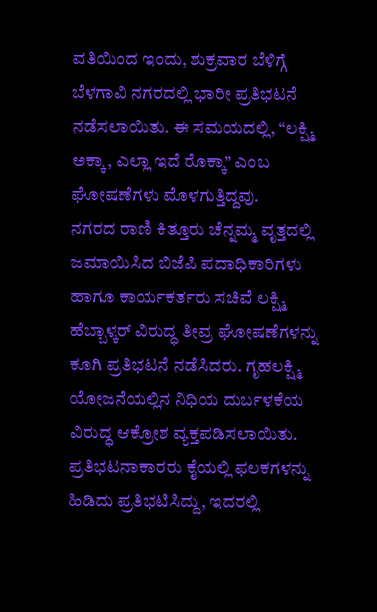ವತಿಯಿಂದ ಇಂದು, ಶುಕ್ರವಾರ ಬೆಳಿಗ್ಗೆ ಬೆಳಗಾವಿ ನಗರದಲ್ಲಿ ಭಾರೀ ಪ್ರತಿಭಟನೆ ನಡೆಸಲಾಯಿತು. ಈ ಸಮಯದಲ್ಲಿ, “ಲಕ್ಷ್ಮಿ ಅಕ್ಕಾ, ಎಲ್ಲಾ ಇದೆ ರೊಕ್ಕಾ” ಎಂಬ ಘೋಷಣೆಗಳು ಮೊಳಗುತ್ತಿದ್ದವು.
ನಗರದ ರಾಣಿ ಕಿತ್ತೂರು ಚೆನ್ನಮ್ಮ ವೃತ್ತದಲ್ಲಿ ಜಮಾಯಿಸಿದ ಬಿಜೆಪಿ ಪದಾಧಿಕಾರಿಗಳು ಹಾಗೂ ಕಾರ್ಯಕರ್ತರು ಸಚಿವೆ ಲಕ್ಷ್ಮಿ ಹೆಬ್ಬಾಳ್ಕರ್ ವಿರುದ್ಧ ತೀವ್ರ ಘೋಷಣೆಗಳನ್ನು ಕೂಗಿ ಪ್ರತಿಭಟನೆ ನಡೆಸಿದರು. ಗೃಹಲಕ್ಷ್ಮಿ ಯೋಜನೆಯಲ್ಲಿನ ನಿಧಿಯ ದುರ್ಬಳಕೆಯ ವಿರುದ್ಧ ಆಕ್ರೋಶ ವ್ಯಕ್ತಪಡಿಸಲಾಯಿತು. ಪ್ರತಿಭಟನಾಕಾರರು ಕೈಯಲ್ಲಿ ಫಲಕಗಳನ್ನು ಹಿಡಿದು ಪ್ರತಿಭಟಿಸಿದ್ದು, ಇದರಲ್ಲಿ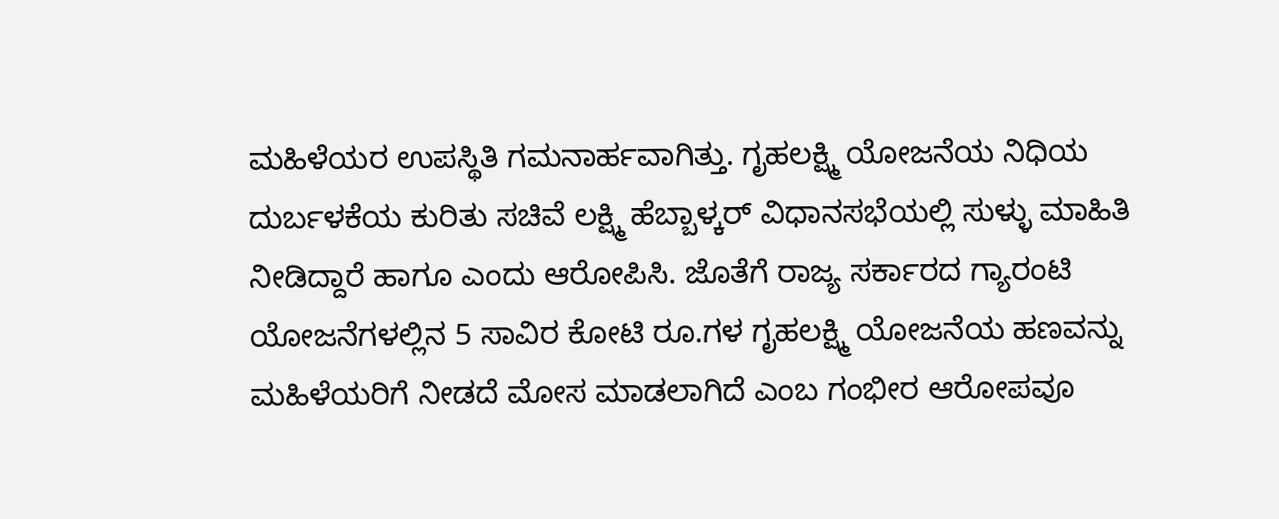ಮಹಿಳೆಯರ ಉಪಸ್ಥಿತಿ ಗಮನಾರ್ಹವಾಗಿತ್ತು. ಗೃಹಲಕ್ಷ್ಮಿ ಯೋಜನೆಯ ನಿಧಿಯ ದುರ್ಬಳಕೆಯ ಕುರಿತು ಸಚಿವೆ ಲಕ್ಷ್ಮಿ ಹೆಬ್ಬಾಳ್ಕರ್ ವಿಧಾನಸಭೆಯಲ್ಲಿ ಸುಳ್ಳು ಮಾಹಿತಿ ನೀಡಿದ್ದಾರೆ ಹಾಗೂ ಎಂದು ಆರೋಪಿಸಿ. ಜೊತೆಗೆ ರಾಜ್ಯ ಸರ್ಕಾರದ ಗ್ಯಾರಂಟಿ ಯೋಜನೆಗಳಲ್ಲಿನ 5 ಸಾವಿರ ಕೋಟಿ ರೂ.ಗಳ ಗೃಹಲಕ್ಷ್ಮಿ ಯೋಜನೆಯ ಹಣವನ್ನು ಮಹಿಳೆಯರಿಗೆ ನೀಡದೆ ಮೋಸ ಮಾಡಲಾಗಿದೆ ಎಂಬ ಗಂಭೀರ ಆರೋಪವೂ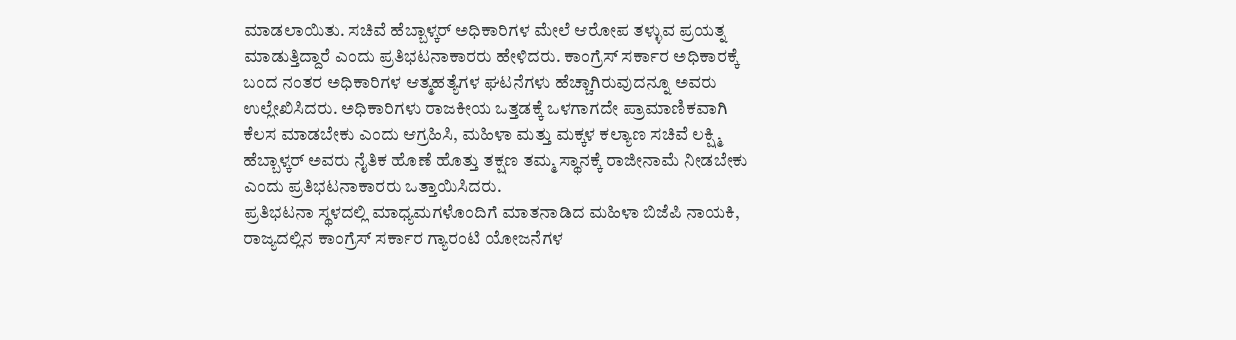ಮಾಡಲಾಯಿತು. ಸಚಿವೆ ಹೆಬ್ಬಾಳ್ಕರ್ ಅಧಿಕಾರಿಗಳ ಮೇಲೆ ಆರೋಪ ತಳ್ಳುವ ಪ್ರಯತ್ನ ಮಾಡುತ್ತಿದ್ದಾರೆ ಎಂದು ಪ್ರತಿಭಟನಾಕಾರರು ಹೇಳಿದರು. ಕಾಂಗ್ರೆಸ್ ಸರ್ಕಾರ ಅಧಿಕಾರಕ್ಕೆ ಬಂದ ನಂತರ ಅಧಿಕಾರಿಗಳ ಆತ್ಮಹತ್ಯೆಗಳ ಘಟನೆಗಳು ಹೆಚ್ಚಾಗಿರುವುದನ್ನೂ ಅವರು ಉಲ್ಲೇಖಿಸಿದರು. ಅಧಿಕಾರಿಗಳು ರಾಜಕೀಯ ಒತ್ತಡಕ್ಕೆ ಒಳಗಾಗದೇ ಪ್ರಾಮಾಣಿಕವಾಗಿ ಕೆಲಸ ಮಾಡಬೇಕು ಎಂದು ಆಗ್ರಹಿಸಿ, ಮಹಿಳಾ ಮತ್ತು ಮಕ್ಕಳ ಕಲ್ಯಾಣ ಸಚಿವೆ ಲಕ್ಷ್ಮಿ ಹೆಬ್ಬಾಳ್ಕರ್ ಅವರು ನೈತಿಕ ಹೊಣೆ ಹೊತ್ತು ತಕ್ಷಣ ತಮ್ಮ ಸ್ಥಾನಕ್ಕೆ ರಾಜೀನಾಮೆ ನೀಡಬೇಕು ಎಂದು ಪ್ರತಿಭಟನಾಕಾರರು ಒತ್ತಾಯಿಸಿದರು.
ಪ್ರತಿಭಟನಾ ಸ್ಥಳದಲ್ಲಿ ಮಾಧ್ಯಮಗಳೊಂದಿಗೆ ಮಾತನಾಡಿದ ಮಹಿಳಾ ಬಿಜೆಪಿ ನಾಯಕಿ, ರಾಜ್ಯದಲ್ಲಿನ ಕಾಂಗ್ರೆಸ್ ಸರ್ಕಾರ ಗ್ಯಾರಂಟಿ ಯೋಜನೆಗಳ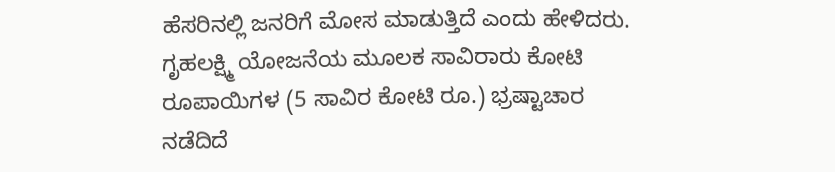ಹೆಸರಿನಲ್ಲಿ ಜನರಿಗೆ ಮೋಸ ಮಾಡುತ್ತಿದೆ ಎಂದು ಹೇಳಿದರು. ಗೃಹಲಕ್ಷ್ಮಿ ಯೋಜನೆಯ ಮೂಲಕ ಸಾವಿರಾರು ಕೋಟಿ ರೂಪಾಯಿಗಳ (5 ಸಾವಿರ ಕೋಟಿ ರೂ.) ಭ್ರಷ್ಟಾಚಾರ ನಡೆದಿದೆ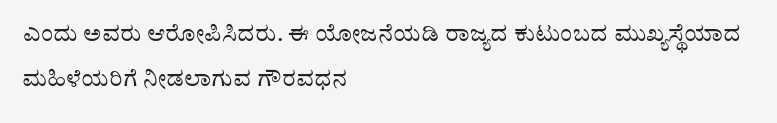ಎಂದು ಅವರು ಆರೋಪಿಸಿದರು. ಈ ಯೋಜನೆಯಡಿ ರಾಜ್ಯದ ಕುಟುಂಬದ ಮುಖ್ಯಸ್ಥೆಯಾದ ಮಹಿಳೆಯರಿಗೆ ನೀಡಲಾಗುವ ಗೌರವಧನ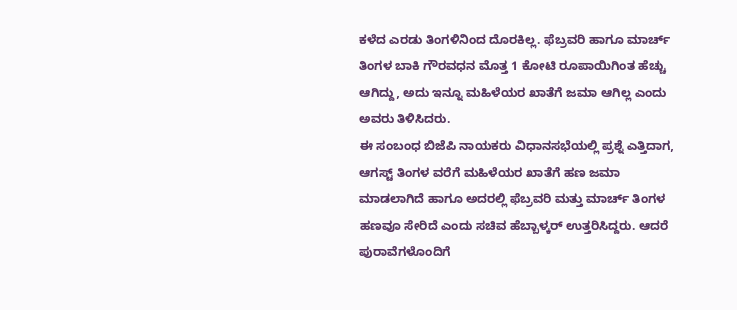ಕಳೆದ ಎರಡು ತಿಂಗಳಿನಿಂದ ದೊರಕಿಲ್ಲ. ಫೆಬ್ರವರಿ ಹಾಗೂ ಮಾರ್ಚ್ ತಿಂಗಳ ಬಾಕಿ ಗೌರವಧನ ಮೊತ್ತ 1 ಕೋಟಿ ರೂಪಾಯಿಗಿಂತ ಹೆಚ್ಚು ಆಗಿದ್ದು, ಅದು ಇನ್ನೂ ಮಹಿಳೆಯರ ಖಾತೆಗೆ ಜಮಾ ಆಗಿಲ್ಲ ಎಂದು ಅವರು ತಿಳಿಸಿದರು.
ಈ ಸಂಬಂಧ ಬಿಜೆಪಿ ನಾಯಕರು ವಿಧಾನಸಭೆಯಲ್ಲಿ ಪ್ರಶ್ನೆ ಎತ್ತಿದಾಗ, ಆಗಸ್ಟ್ ತಿಂಗಳ ವರೆಗೆ ಮಹಿಳೆಯರ ಖಾತೆಗೆ ಹಣ ಜಮಾ ಮಾಡಲಾಗಿದೆ ಹಾಗೂ ಅದರಲ್ಲಿ ಫೆಬ್ರವರಿ ಮತ್ತು ಮಾರ್ಚ್ ತಿಂಗಳ ಹಣವೂ ಸೇರಿದೆ ಎಂದು ಸಚಿವ ಹೆಬ್ಬಾಳ್ಕರ್ ಉತ್ತರಿಸಿದ್ದರು. ಆದರೆ ಪುರಾವೆಗಳೊಂದಿಗೆ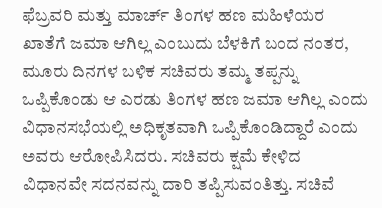ಫೆಬ್ರವರಿ ಮತ್ತು ಮಾರ್ಚ್ ತಿಂಗಳ ಹಣ ಮಹಿಳೆಯರ ಖಾತೆಗೆ ಜಮಾ ಆಗಿಲ್ಲ ಎಂಬುದು ಬೆಳಕಿಗೆ ಬಂದ ನಂತರ, ಮೂರು ದಿನಗಳ ಬಳಿಕ ಸಚಿವರು ತಮ್ಮ ತಪ್ಪನ್ನು ಒಪ್ಪಿಕೊಂಡು ಆ ಎರಡು ತಿಂಗಳ ಹಣ ಜಮಾ ಆಗಿಲ್ಲ ಎಂದು ವಿಧಾನಸಭೆಯಲ್ಲಿ ಅಧಿಕೃತವಾಗಿ ಒಪ್ಪಿಕೊಂಡಿದ್ದಾರೆ ಎಂದು ಅವರು ಆರೋಪಿಸಿದರು. ಸಚಿವರು ಕ್ಷಮೆ ಕೇಳಿದ ವಿಧಾನವೇ ಸದನವನ್ನು ದಾರಿ ತಪ್ಪಿಸುವಂತಿತ್ತು. ಸಚಿವೆ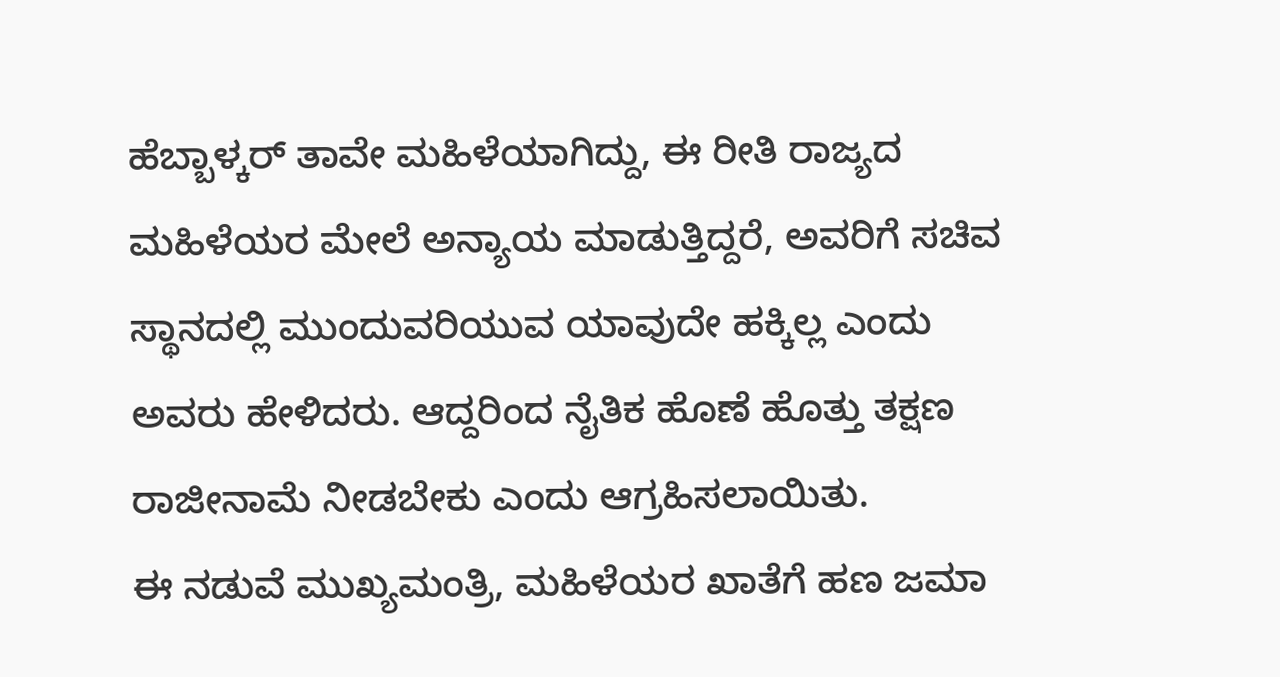ಹೆಬ್ಬಾಳ್ಕರ್ ತಾವೇ ಮಹಿಳೆಯಾಗಿದ್ದು, ಈ ರೀತಿ ರಾಜ್ಯದ ಮಹಿಳೆಯರ ಮೇಲೆ ಅನ್ಯಾಯ ಮಾಡುತ್ತಿದ್ದರೆ, ಅವರಿಗೆ ಸಚಿವ ಸ್ಥಾನದಲ್ಲಿ ಮುಂದುವರಿಯುವ ಯಾವುದೇ ಹಕ್ಕಿಲ್ಲ ಎಂದು ಅವರು ಹೇಳಿದರು. ಆದ್ದರಿಂದ ನೈತಿಕ ಹೊಣೆ ಹೊತ್ತು ತಕ್ಷಣ ರಾಜೀನಾಮೆ ನೀಡಬೇಕು ಎಂದು ಆಗ್ರಹಿಸಲಾಯಿತು.
ಈ ನಡುವೆ ಮುಖ್ಯಮಂತ್ರಿ, ಮಹಿಳೆಯರ ಖಾತೆಗೆ ಹಣ ಜಮಾ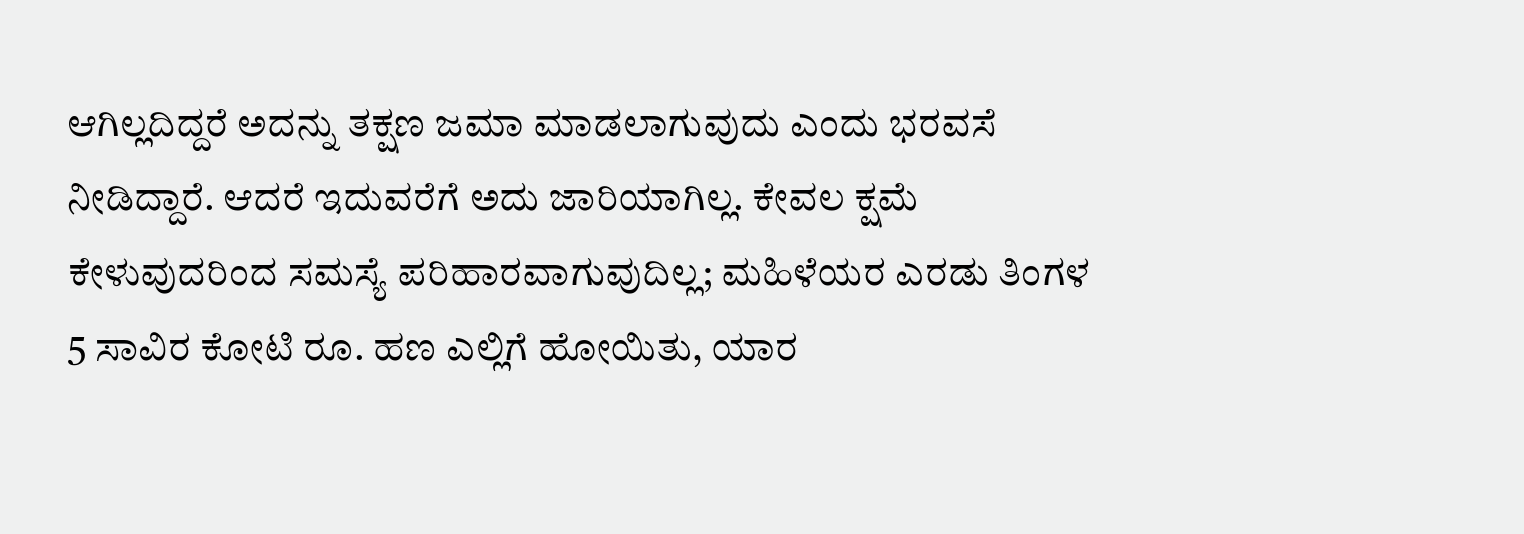ಆಗಿಲ್ಲದಿದ್ದರೆ ಅದನ್ನು ತಕ್ಷಣ ಜಮಾ ಮಾಡಲಾಗುವುದು ಎಂದು ಭರವಸೆ ನೀಡಿದ್ದಾರೆ. ಆದರೆ ಇದುವರೆಗೆ ಅದು ಜಾರಿಯಾಗಿಲ್ಲ. ಕೇವಲ ಕ್ಷಮೆ ಕೇಳುವುದರಿಂದ ಸಮಸ್ಯೆ ಪರಿಹಾರವಾಗುವುದಿಲ್ಲ; ಮಹಿಳೆಯರ ಎರಡು ತಿಂಗಳ 5 ಸಾವಿರ ಕೋಟಿ ರೂ. ಹಣ ಎಲ್ಲಿಗೆ ಹೋಯಿತು, ಯಾರ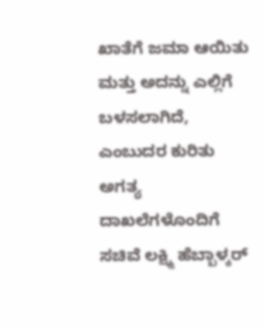ಖಾತೆಗೆ ಜಮಾ ಆಯಿತು ಮತ್ತು ಅದನ್ನು ಎಲ್ಲಿಗೆ ಬಳಸಲಾಗಿದೆ, ಎಂಬುದರ ಕುರಿತು ಅಗತ್ಯ ದಾಖಲೆಗಳೊಂದಿಗೆ ಸಚಿವೆ ಲಕ್ಷ್ಮಿ ಹೆಬ್ಬಾಳ್ಕರ್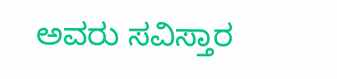ಅವರು ಸವಿಸ್ತಾರ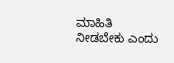ಮಾಹಿತಿ ನೀಡಬೇಕು ಎಂದು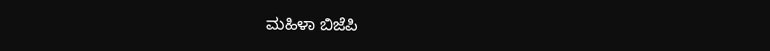ಮಹಿಳಾ ಬಿಜೆಪಿ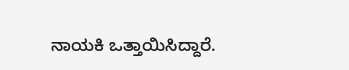ನಾಯಕಿ ಒತ್ತಾಯಿಸಿದ್ದಾರೆ.